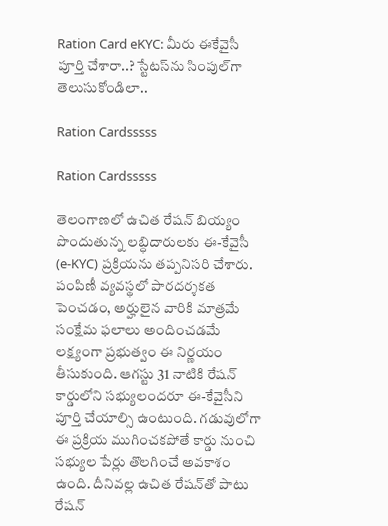Ration Card eKYC: మీరు ఈకేవైసీ పూర్తి చేశారా..? స్టేటస్‌ను సింపుల్‌గా తెలుసుకోండిలా..

Ration Cardsssss

Ration Cardsssss

తెలంగాణలో ఉచిత రేషన్ బియ్యం పొందుతున్న లబ్ధిదారులకు ఈ-కేవైసీ (e-KYC) ప్రక్రియను తప్పనిసరి చేశారు. పంపిణీ వ్యవస్థలో పారదర్శకత పెంచడం, అర్హులైన వారికి మాత్రమే సంక్షేమ ఫలాలు అందించడమే లక్ష్యంగా ప్రభుత్వం ఈ నిర్ణయం తీసుకుంది. ఆగస్టు 31 నాటికి రేషన్ కార్డులోని సభ్యులందరూ ఈ-కేవైసీని పూర్తి చేయాల్సి ఉంటుంది. గడువులోగా ఈ ప్రక్రియ ముగించకపోతే కార్డు నుంచి సభ్యుల పేర్లు తొలగించే అవకాశం ఉంది. దీనివల్ల ఉచిత రేషన్‌తో పాటు రేషన్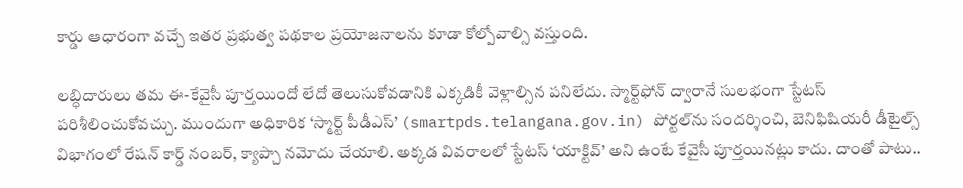కార్డు ఆధారంగా వచ్చే ఇతర ప్రభుత్వ పథకాల ప్రయోజనాలను కూడా కోల్పోవాల్సి వస్తుంది.

లబ్ధిదారులు తమ ఈ-కేవైసీ పూర్తయిందో లేదో తెలుసుకోవడానికి ఎక్కడికీ వెళ్లాల్సిన పనిలేదు. స్మార్ట్‌ఫోన్ ద్వారానే సులభంగా స్టేటస్ పరిశీలించుకోవచ్చు. ముందుగా అధికారిక ‘స్మార్ట్ పీడీఎస్’ (smartpds.telangana.gov.in) పోర్టల్‌ను సందర్శించి, బెనిఫిషియరీ డీటైల్స్ విభాగంలో రేషన్ కార్డ్ నంబర్, క్యాప్చా నమోదు చేయాలి. అక్కడ వివరాలలో స్టేటస్ ‘యాక్టివ్’ అని ఉంటే కేవైసీ పూర్తయినట్లు కాదు. దాంతో పాటు..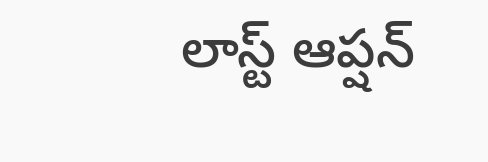లాస్ట్ ఆప్షన్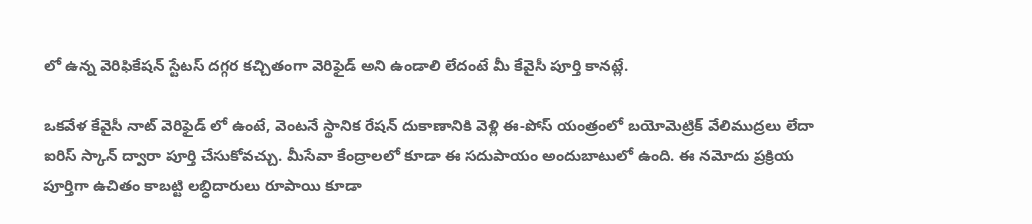లో ఉన్న వెరిఫికేషన్ స్టేటస్ దగ్గర కచ్చితంగా వెరిఫైడ్ అని ఉండాలి లేదంటే మీ కేవైసీ పూర్తి కానట్లే.

ఒకవేళ కేవైసీ నాట్ వెరిఫైడ్ లో ఉంటే, వెంటనే స్థానిక రేషన్ దుకాణానికి వెళ్లి ఈ-పోస్ యంత్రంలో బయోమెట్రిక్ వేలిముద్రలు లేదా ఐరిస్ స్కాన్ ద్వారా పూర్తి చేసుకోవచ్చు. మీసేవా కేంద్రాలలో కూడా ఈ సదుపాయం అందుబాటులో ఉంది. ఈ నమోదు ప్రక్రియ పూర్తిగా ఉచితం కాబట్టి లబ్ధిదారులు రూపాయి కూడా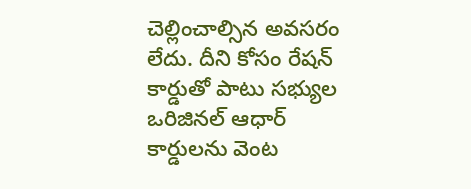చెల్లించాల్సిన అవసరం లేదు. దీని కోసం రేషన్ కార్డుతో పాటు సభ్యుల ఒరిజినల్ ఆధార్ కార్డులను వెంట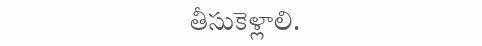తీసుకెళ్లాలి.